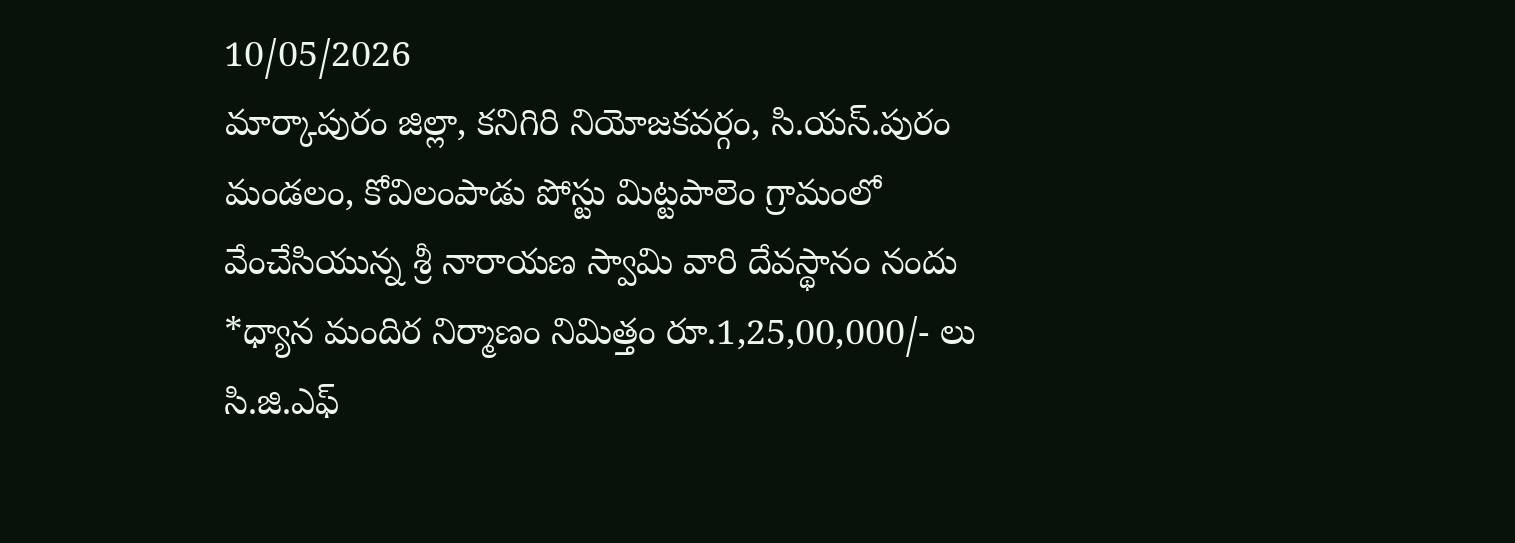10/05/2026
మార్కాపురం జిల్లా, కనిగిరి నియోజకవర్గం, సి.యస్.పురం మండలం, కోవిలంపాడు పోస్టు మిట్టపాలెం గ్రామంలో వేంచేసియున్న శ్రీ నారాయణ స్వామి వారి దేవస్థానం నందు *ధ్యాన మందిర నిర్మాణం నిమిత్తం రూ.1,25,00,000/- లు సి.జి.ఎఫ్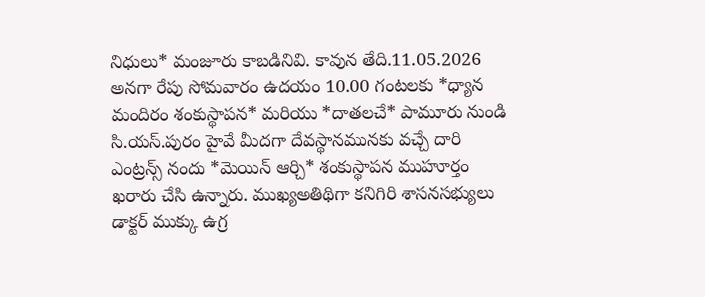నిధులు* మంజూరు కాబడినివి. కావున తేది.11.05.2026 అనగా రేపు సోమవారం ఉదయం 10.00 గంటలకు *ధ్యాన మందిరం శంకుస్థాపన* మరియు *దాతలచే* పామూరు నుండి సి.యస్.పురం హైవే మీదగా దేవస్థానమునకు వచ్చే దారి ఎంట్రన్స్ నందు *మెయిన్ ఆర్చి* శంకుస్థాపన ముహూర్తం ఖరారు చేసి ఉన్నారు. ముఖ్యఅతిథిగా కనిగిరి శాసనసభ్యులు డాక్టర్ ముక్కు ఉగ్ర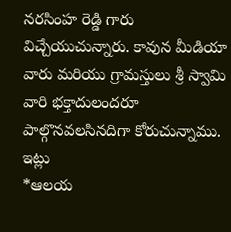నరసింహ రెడ్డి గారు విచ్చేయుచున్నారు. కావున మీడియా వారు మరియు గ్రామస్తులు శ్రీ స్వామి వారి భక్తాదులందరూ పాల్గొనవలసినదిగా కోరుచున్నాము.
ఇట్లు
*ఆలయ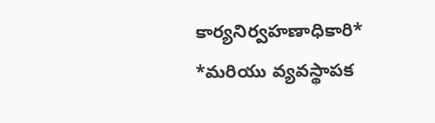కార్యనిర్వహణాధికారి*
*మరియు వ్యవస్థాపక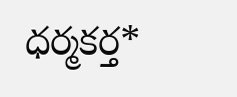ధర్మకర్త*